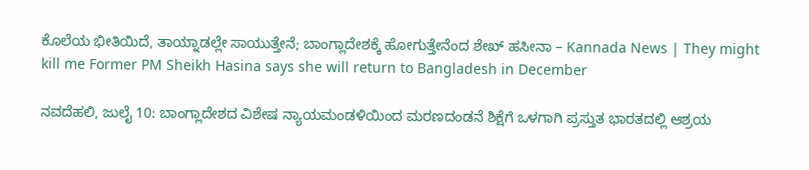ಕೊಲೆಯ ಭೀತಿಯಿದೆ, ತಾಯ್ನಾಡಲ್ಲೇ ಸಾಯುತ್ತೇನೆ; ಬಾಂಗ್ಲಾದೇಶಕ್ಕೆ ಹೋಗುತ್ತೇನೆಂದ ಶೇಖ್ ಹಸೀನಾ – Kannada News | They might kill me Former PM Sheikh Hasina says she will return to Bangladesh in December

ನವದೆಹಲಿ, ಜುಲೈ 10: ಬಾಂಗ್ಲಾದೇಶದ ವಿಶೇಷ ನ್ಯಾಯಮಂಡಳಿಯಿಂದ ಮರಣದಂಡನೆ ಶಿಕ್ಷೆಗೆ ಒಳಗಾಗಿ ಪ್ರಸ್ತುತ ಭಾರತದಲ್ಲಿ ಆಶ್ರಯ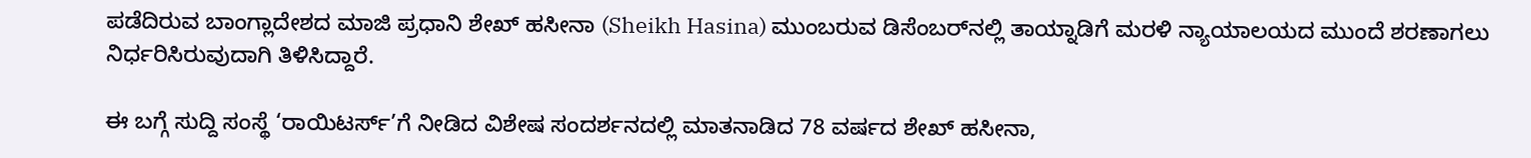ಪಡೆದಿರುವ ಬಾಂಗ್ಲಾದೇಶದ ಮಾಜಿ ಪ್ರಧಾನಿ ಶೇಖ್ ಹಸೀನಾ (Sheikh Hasina) ಮುಂಬರುವ ಡಿಸೆಂಬರ್‌ನಲ್ಲಿ ತಾಯ್ನಾಡಿಗೆ ಮರಳಿ ನ್ಯಾಯಾಲಯದ ಮುಂದೆ ಶರಣಾಗಲು ನಿರ್ಧರಿಸಿರುವುದಾಗಿ ತಿಳಿಸಿದ್ದಾರೆ.

ಈ ಬಗ್ಗೆ ಸುದ್ದಿ ಸಂಸ್ಥೆ ‘ರಾಯಿಟರ್ಸ್’ಗೆ ನೀಡಿದ ವಿಶೇಷ ಸಂದರ್ಶನದಲ್ಲಿ ಮಾತನಾಡಿದ 78 ವರ್ಷದ ಶೇಖ್ ಹಸೀನಾ,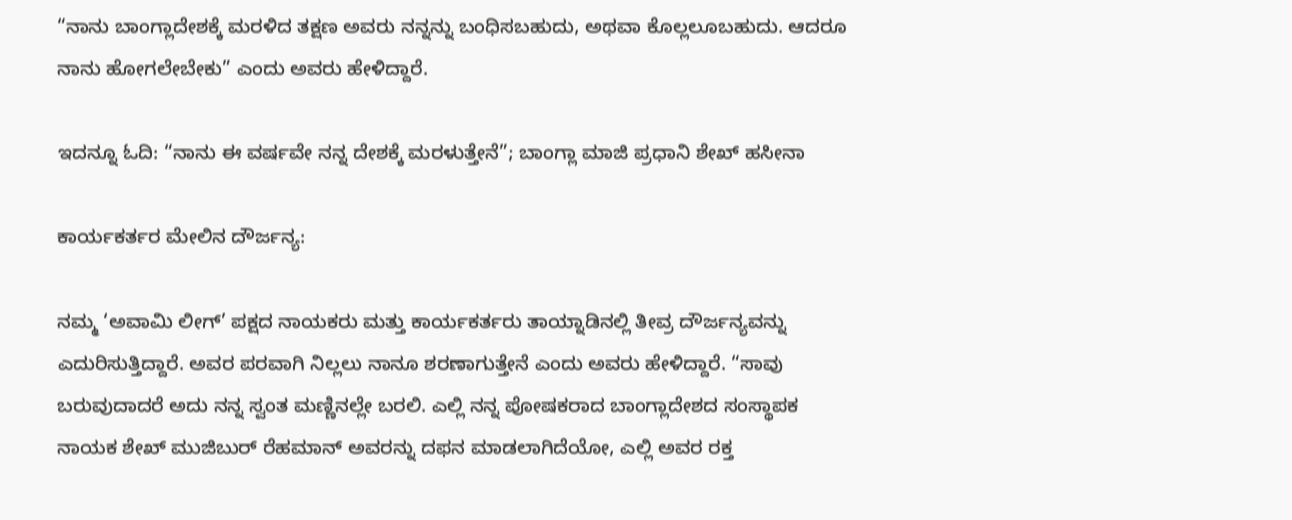“ನಾನು ಬಾಂಗ್ಲಾದೇಶಕ್ಕೆ ಮರಳಿದ ತಕ್ಷಣ ಅವರು ನನ್ನನ್ನು ಬಂಧಿಸಬಹುದು, ಅಥವಾ ಕೊಲ್ಲಲೂಬಹುದು. ಆದರೂ ನಾನು ಹೋಗಲೇಬೇಕು” ಎಂದು ಅವರು ಹೇಳಿದ್ದಾರೆ.

ಇದನ್ನೂ ಓದಿ: “ನಾನು ಈ ವರ್ಷವೇ ನನ್ನ ದೇಶಕ್ಕೆ ಮರಳುತ್ತೇನೆ”; ಬಾಂಗ್ಲಾ ಮಾಜಿ ಪ್ರಧಾನಿ ಶೇಖ್ ಹಸೀನಾ

ಕಾರ್ಯಕರ್ತರ ಮೇಲಿನ ದೌರ್ಜನ್ಯ:

ನಮ್ಮ ‘ಅವಾಮಿ ಲೀಗ್’ ಪಕ್ಷದ ನಾಯಕರು ಮತ್ತು ಕಾರ್ಯಕರ್ತರು ತಾಯ್ನಾಡಿನಲ್ಲಿ ತೀವ್ರ ದೌರ್ಜನ್ಯವನ್ನು ಎದುರಿಸುತ್ತಿದ್ದಾರೆ. ಅವರ ಪರವಾಗಿ ನಿಲ್ಲಲು ನಾನೂ ಶರಣಾಗುತ್ತೇನೆ ಎಂದು ಅವರು ಹೇಳಿದ್ದಾರೆ. “ಸಾವು ಬರುವುದಾದರೆ ಅದು ನನ್ನ ಸ್ವಂತ ಮಣ್ಣಿನಲ್ಲೇ ಬರಲಿ. ಎಲ್ಲಿ ನನ್ನ ಪೋಷಕರಾದ ಬಾಂಗ್ಲಾದೇಶದ ಸಂಸ್ಥಾಪಕ ನಾಯಕ ಶೇಖ್ ಮುಜಿಬುರ್ ರೆಹಮಾನ್ ಅವರನ್ನು ದಫನ ಮಾಡಲಾಗಿದೆಯೋ, ಎಲ್ಲಿ ಅವರ ರಕ್ತ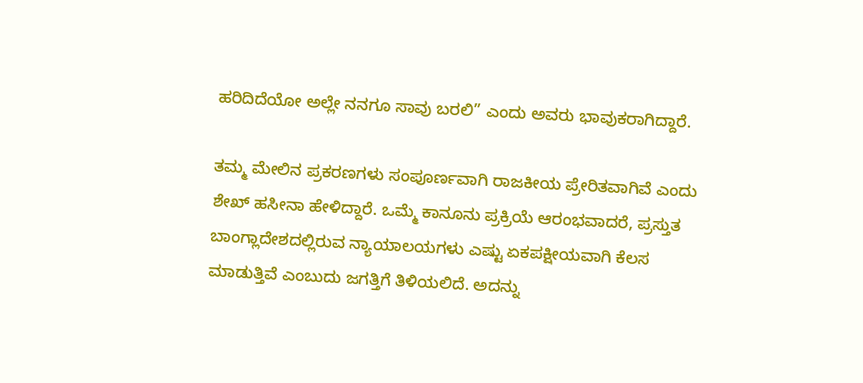ಹರಿದಿದೆಯೋ ಅಲ್ಲೇ ನನಗೂ ಸಾವು ಬರಲಿ” ಎಂದು ಅವರು ಭಾವುಕರಾಗಿದ್ದಾರೆ.

ತಮ್ಮ ಮೇಲಿನ ಪ್ರಕರಣಗಳು ಸಂಪೂರ್ಣವಾಗಿ ರಾಜಕೀಯ ಪ್ರೇರಿತವಾಗಿವೆ ಎಂದು ಶೇಖ್ ಹಸೀನಾ ಹೇಳಿದ್ದಾರೆ. ಒಮ್ಮೆ ಕಾನೂನು ಪ್ರಕ್ರಿಯೆ ಆರಂಭವಾದರೆ, ಪ್ರಸ್ತುತ ಬಾಂಗ್ಲಾದೇಶದಲ್ಲಿರುವ ನ್ಯಾಯಾಲಯಗಳು ಎಷ್ಟು ಏಕಪಕ್ಷೀಯವಾಗಿ ಕೆಲಸ ಮಾಡುತ್ತಿವೆ ಎಂಬುದು ಜಗತ್ತಿಗೆ ತಿಳಿಯಲಿದೆ. ಅದನ್ನು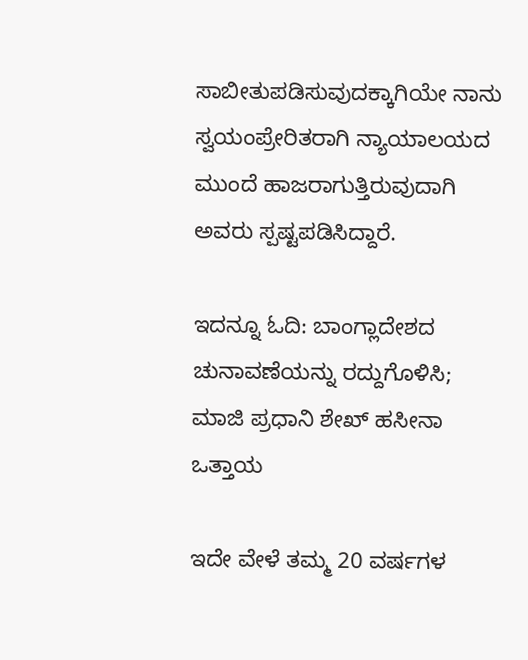ಸಾಬೀತುಪಡಿಸುವುದಕ್ಕಾಗಿಯೇ ನಾನು ಸ್ವಯಂಪ್ರೇರಿತರಾಗಿ ನ್ಯಾಯಾಲಯದ ಮುಂದೆ ಹಾಜರಾಗುತ್ತಿರುವುದಾಗಿ ಅವರು ಸ್ಪಷ್ಟಪಡಿಸಿದ್ದಾರೆ.

ಇದನ್ನೂ ಓದಿ: ಬಾಂಗ್ಲಾದೇಶದ ಚುನಾವಣೆಯನ್ನು ರದ್ದುಗೊಳಿಸಿ; ಮಾಜಿ ಪ್ರಧಾನಿ ಶೇಖ್ ಹಸೀನಾ ಒತ್ತಾಯ

ಇದೇ ವೇಳೆ ತಮ್ಮ 20 ವರ್ಷಗಳ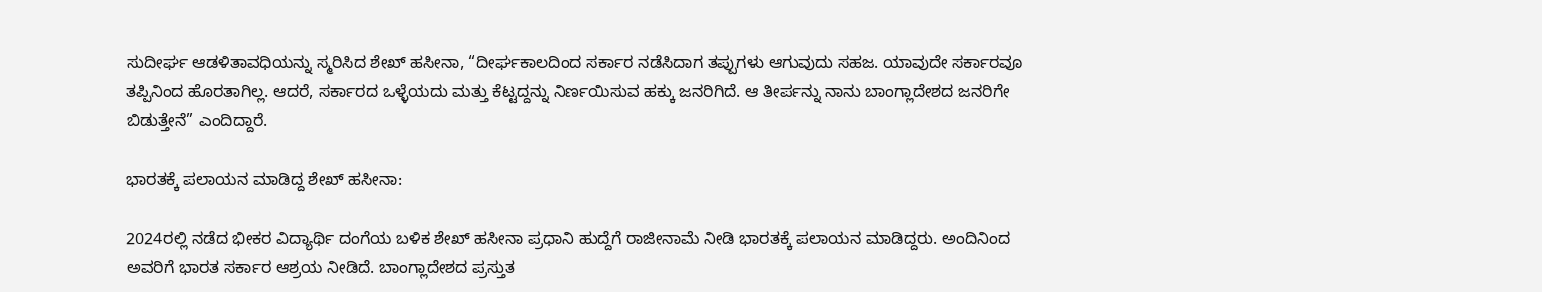ಸುದೀರ್ಘ ಆಡಳಿತಾವಧಿಯನ್ನು ಸ್ಮರಿಸಿದ ಶೇಖ್ ಹಸೀನಾ, “ದೀರ್ಘಕಾಲದಿಂದ ಸರ್ಕಾರ ನಡೆಸಿದಾಗ ತಪ್ಪುಗಳು ಆಗುವುದು ಸಹಜ. ಯಾವುದೇ ಸರ್ಕಾರವೂ ತಪ್ಪಿನಿಂದ ಹೊರತಾಗಿಲ್ಲ. ಆದರೆ, ಸರ್ಕಾರದ ಒಳ್ಳೆಯದು ಮತ್ತು ಕೆಟ್ಟದ್ದನ್ನು ನಿರ್ಣಯಿಸುವ ಹಕ್ಕು ಜನರಿಗಿದೆ. ಆ ತೀರ್ಪನ್ನು ನಾನು ಬಾಂಗ್ಲಾದೇಶದ ಜನರಿಗೇ ಬಿಡುತ್ತೇನೆ” ಎಂದಿದ್ದಾರೆ.

ಭಾರತಕ್ಕೆ ಪಲಾಯನ ಮಾಡಿದ್ದ ಶೇಖ್ ಹಸೀನಾ:

2024ರಲ್ಲಿ ನಡೆದ ಭೀಕರ ವಿದ್ಯಾರ್ಥಿ ದಂಗೆಯ ಬಳಿಕ ಶೇಖ್ ಹಸೀನಾ ಪ್ರಧಾನಿ ಹುದ್ದೆಗೆ ರಾಜೀನಾಮೆ ನೀಡಿ ಭಾರತಕ್ಕೆ ಪಲಾಯನ ಮಾಡಿದ್ದರು. ಅಂದಿನಿಂದ ಅವರಿಗೆ ಭಾರತ ಸರ್ಕಾರ ಆಶ್ರಯ ನೀಡಿದೆ. ಬಾಂಗ್ಲಾದೇಶದ ಪ್ರಸ್ತುತ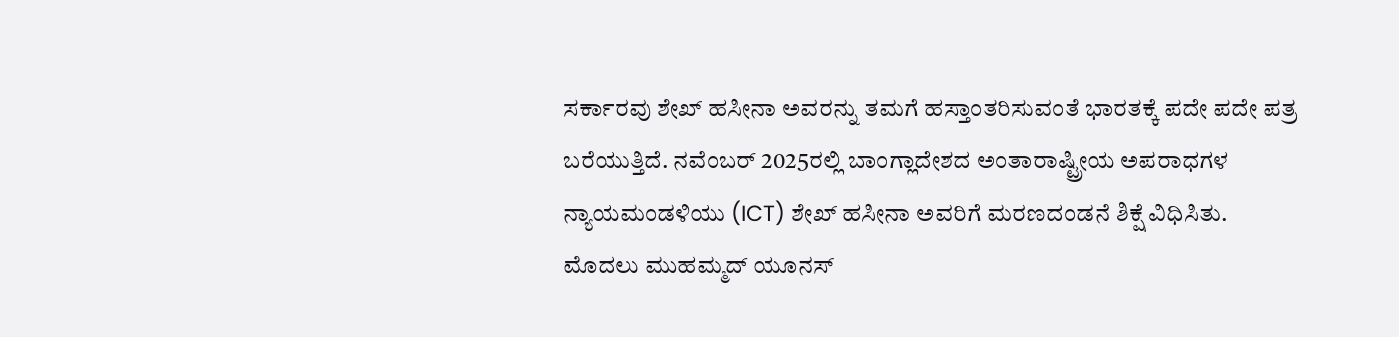ಸರ್ಕಾರವು ಶೇಖ್ ಹಸೀನಾ ಅವರನ್ನು ತಮಗೆ ಹಸ್ತಾಂತರಿಸುವಂತೆ ಭಾರತಕ್ಕೆ ಪದೇ ಪದೇ ಪತ್ರ ಬರೆಯುತ್ತಿದೆ. ನವೆಂಬರ್ 2025ರಲ್ಲಿ ಬಾಂಗ್ಲಾದೇಶದ ಅಂತಾರಾಷ್ಟ್ರೀಯ ಅಪರಾಧಗಳ ನ್ಯಾಯಮಂಡಳಿಯು (ICT) ಶೇಖ್ ಹಸೀನಾ ಅವರಿಗೆ ಮರಣದಂಡನೆ ಶಿಕ್ಷೆ ವಿಧಿಸಿತು. ಮೊದಲು ಮುಹಮ್ಮದ್ ಯೂನಸ್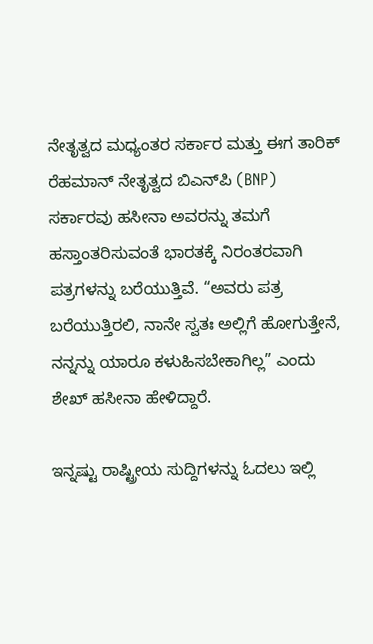ನೇತೃತ್ವದ ಮಧ್ಯಂತರ ಸರ್ಕಾರ ಮತ್ತು ಈಗ ತಾರಿಕ್ ರೆಹಮಾನ್ ನೇತೃತ್ವದ ಬಿಎನ್‌ಪಿ (BNP) ಸರ್ಕಾರವು ಹಸೀನಾ ಅವರನ್ನು ತಮಗೆ ಹಸ್ತಾಂತರಿಸುವಂತೆ ಭಾರತಕ್ಕೆ ನಿರಂತರವಾಗಿ ಪತ್ರಗಳನ್ನು ಬರೆಯುತ್ತಿವೆ. “ಅವರು ಪತ್ರ ಬರೆಯುತ್ತಿರಲಿ, ನಾನೇ ಸ್ವತಃ ಅಲ್ಲಿಗೆ ಹೋಗುತ್ತೇನೆ, ನನ್ನನ್ನು ಯಾರೂ ಕಳುಹಿಸಬೇಕಾಗಿಲ್ಲ” ಎಂದು ಶೇಖ್ ಹಸೀನಾ ಹೇಳಿದ್ದಾರೆ.

ಇನ್ನಷ್ಟು ರಾಷ್ಟ್ರೀಯ ಸುದ್ದಿಗಳನ್ನು ಓದಲು ಇಲ್ಲಿ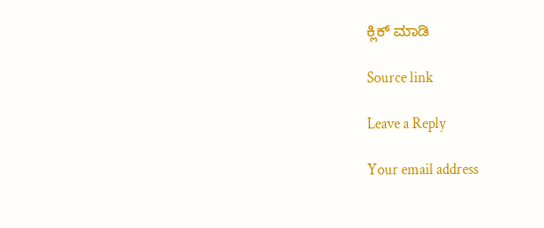ಕ್ಲಿಕ್ ಮಾಡಿ

Source link

Leave a Reply

Your email address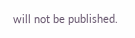will not be published.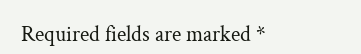Required fields are marked *